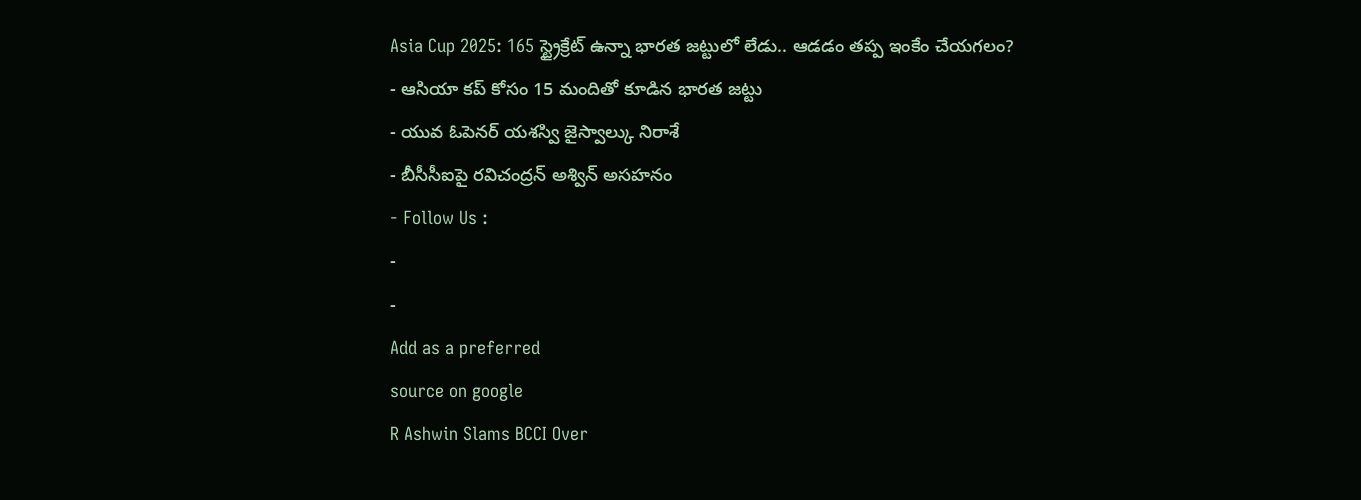Asia Cup 2025: 165 స్ట్రైక్రేట్ ఉన్నా భారత జట్టులో లేడు.. ఆడడం తప్ప ఇంకేం చేయగలం?
- ఆసియా కప్ కోసం 15 మందితో కూడిన భారత జట్టు
- యువ ఓపెనర్ యశస్వి జైస్వాల్కు నిరాశే
- బీసీసీఐపై రవిచంద్రన్ అశ్విన్ అసహనం
- Follow Us :
-
-
Add as a preferred
source on google
R Ashwin Slams BCCI Over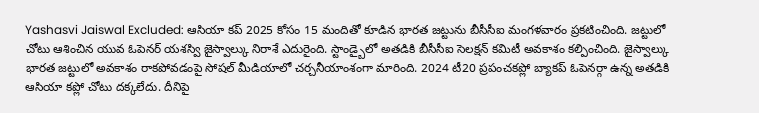Yashasvi Jaiswal Excluded: ఆసియా కప్ 2025 కోసం 15 మందితో కూడిన భారత జట్టును బీసీసీఐ మంగళవారం ప్రకటించింది. జట్టులో చోటు ఆశించిన యువ ఓపెనర్ యశస్వి జైస్వాల్కు నిరాశే ఎదురైంది. స్టాండ్బైలో అతడికి బీసీసీఐ సెలక్షన్ కమిటీ అవకాశం కల్పించింది. జైస్వాల్కు భారత జట్టులో అవకాశం రాకపోవడంపై సోషల్ మీడియాలో చర్చనీయాంశంగా మారింది. 2024 టీ20 ప్రపంచకప్లో బ్యాకప్ ఓపెనర్గా ఉన్న అతడికి ఆసియా కప్లో చోటు దక్కలేదు. దీనిపై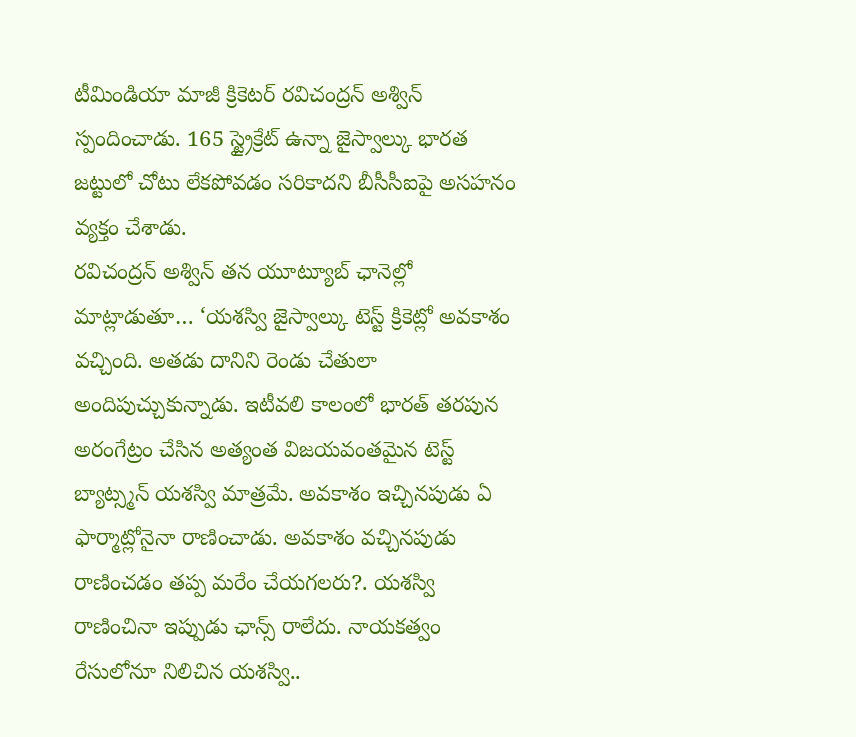టీమిండియా మాజీ క్రికెటర్ రవిచంద్రన్ అశ్విన్ స్పందించాడు. 165 స్ట్రైక్రేట్ ఉన్నా జైస్వాల్కు భారత జట్టులో చోటు లేకపోవడం సరికాదని బీసీసీఐపై అసహనం వ్యక్తం చేశాడు.
రవిచంద్రన్ అశ్విన్ తన యూట్యూబ్ ఛానెల్లో మాట్లాడుతూ… ‘యశస్వి జైస్వాల్కు టెస్ట్ క్రికెట్లో అవకాశం వచ్చింది. అతడు దానిని రెండు చేతులా అందిపుచ్చుకున్నాడు. ఇటీవలి కాలంలో భారత్ తరపున అరంగేట్రం చేసిన అత్యంత విజయవంతమైన టెస్ట్ బ్యాట్స్మన్ యశస్వి మాత్రమే. అవకాశం ఇచ్చినపుడు ఏ ఫార్మాట్లోనైనా రాణించాడు. అవకాశం వచ్చినపుడు రాణించడం తప్ప మరేం చేయగలరు?. యశస్వి రాణించినా ఇప్పుడు ఛాన్స్ రాలేదు. నాయకత్వం రేసులోనూ నిలిచిన యశస్వి..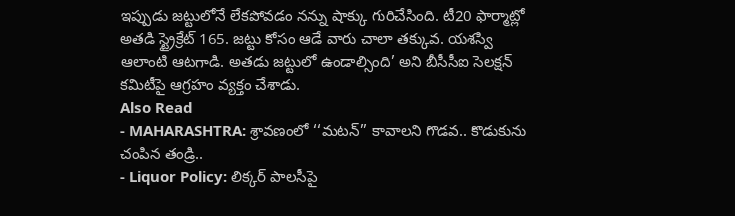ఇప్పుడు జట్టులోనే లేకపోవడం నన్ను షాక్కు గురిచేసింది. టీ20 ఫార్మాట్లో అతడి స్ట్రైక్రేట్ 165. జట్టు కోసం ఆడే వారు చాలా తక్కువ. యశస్వి ఆలాంటి ఆటగాడి. అతడు జట్టులో ఉండాల్సింది’ అని బీసీసీఐ సెలక్షన్ కమిటీపై ఆగ్రహం వ్యక్తం చేశాడు.
Also Read
- MAHARASHTRA: శ్రావణంలో ‘‘మటన్’’ కావాలని గొడవ.. కొడుకును చంపిన తండ్రి..
- Liquor Policy: లిక్కర్ పాలసీపై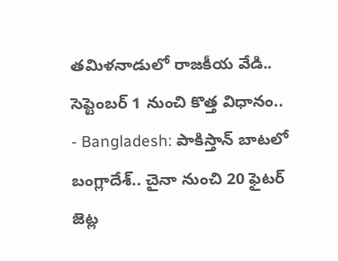తమిళనాడులో రాజకీయ వేడి.. సెప్టెంబర్ 1 నుంచి కొత్త విధానం..
- Bangladesh: పాకిస్తాన్ బాటలో బంగ్లాదేశ్.. చైనా నుంచి 20 ఫైటర్ జెట్ల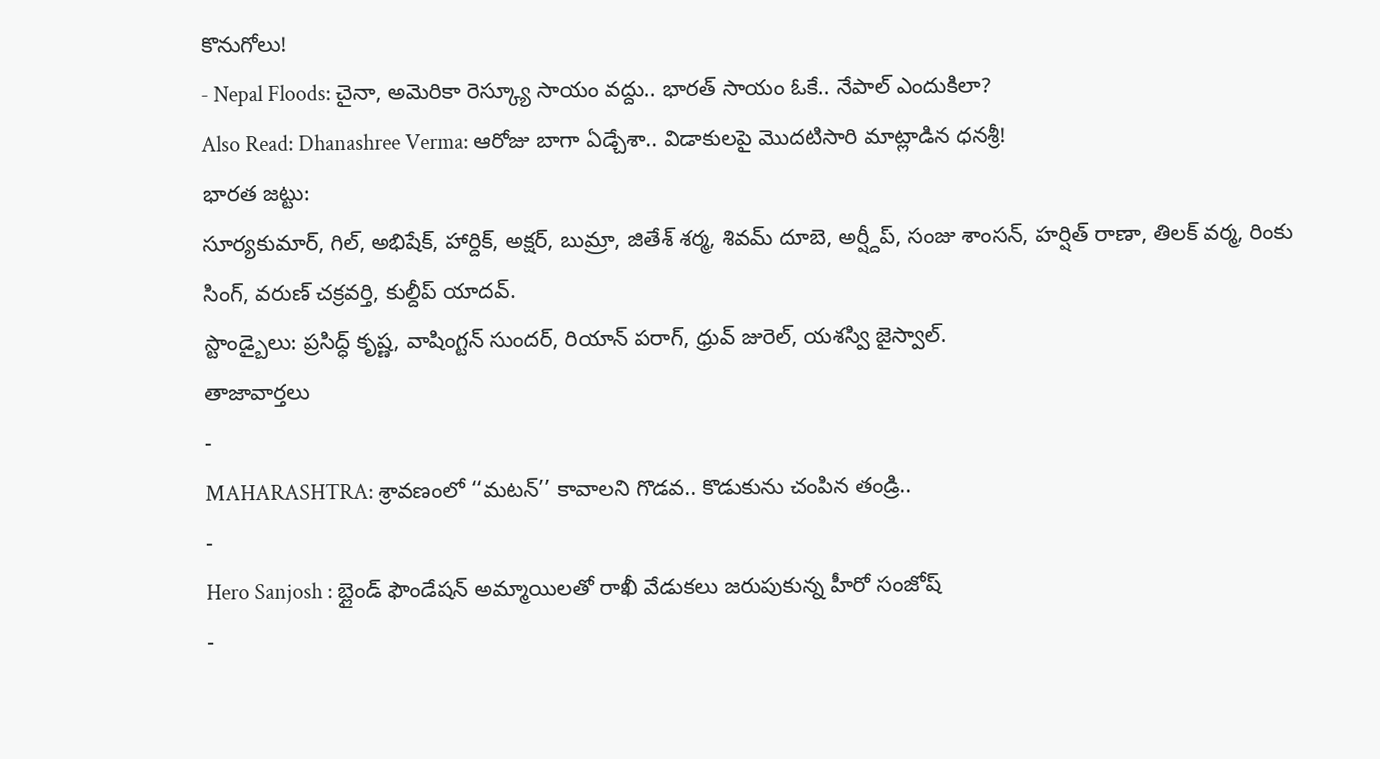కొనుగోలు!
- Nepal Floods: చైనా, అమెరికా రెస్క్యూ సాయం వద్దు.. భారత్ సాయం ఓకే.. నేపాల్ ఎందుకిలా?
Also Read: Dhanashree Verma: ఆరోజు బాగా ఏడ్చేశా.. విడాకులపై మొదటిసారి మాట్లాడిన ధనశ్రీ!
భారత జట్టు:
సూర్యకుమార్, గిల్, అభిషేక్, హార్దిక్, అక్షర్, బుమ్రా, జితేశ్ శర్మ, శివమ్ దూబె, అర్ష్దీప్, సంజు శాంసన్, హర్షిత్ రాణా, తిలక్ వర్మ, రింకు సింగ్, వరుణ్ చక్రవర్తి, కుల్దీప్ యాదవ్.
స్టాండ్బైలు: ప్రసిద్ధ్ కృష్ణ, వాషింగ్టన్ సుందర్, రియాన్ పరాగ్, ధ్రువ్ జురెల్, యశస్వి జైస్వాల్.
తాజావార్తలు
-
MAHARASHTRA: శ్రావణంలో ‘‘మటన్’’ కావాలని గొడవ.. కొడుకును చంపిన తండ్రి..
-
Hero Sanjosh : బ్లైండ్ ఫౌండేషన్ అమ్మాయిలతో రాఖీ వేడుకలు జరుపుకున్న హీరో సంజోష్
-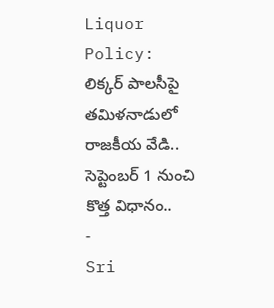Liquor Policy: లిక్కర్ పాలసీపై తమిళనాడులో రాజకీయ వేడి.. సెప్టెంబర్ 1 నుంచి కొత్త విధానం..
-
Sri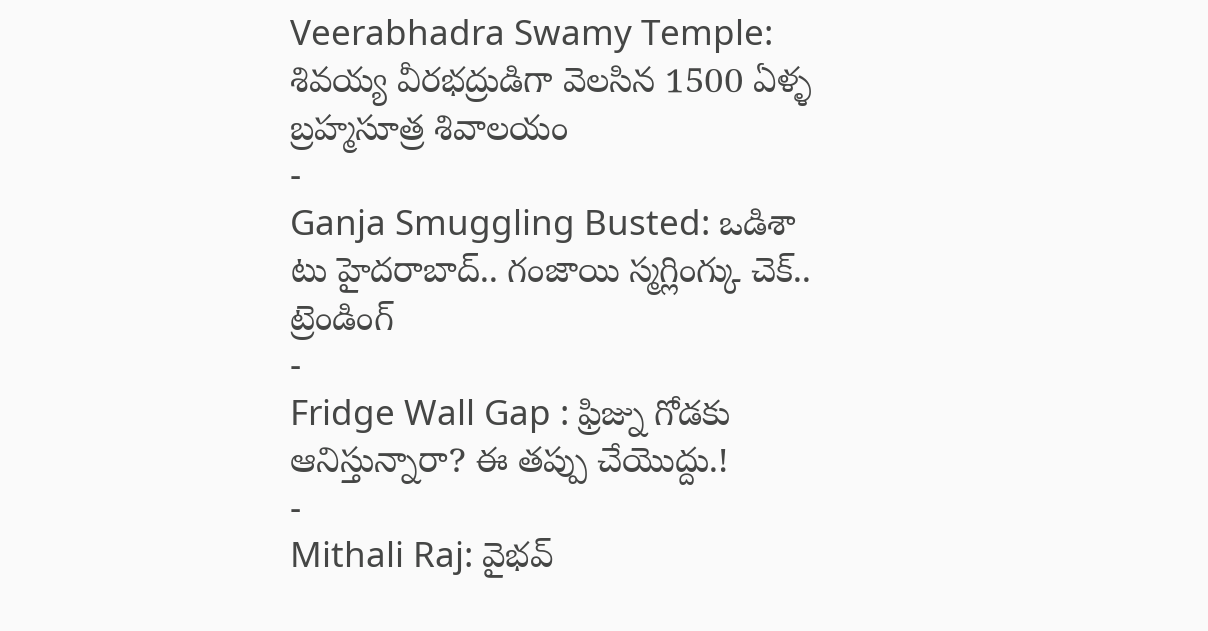Veerabhadra Swamy Temple: శివయ్య వీరభద్రుడిగా వెలసిన 1500 ఏళ్ళ బ్రహ్మసూత్ర శివాలయం
-
Ganja Smuggling Busted: ఒడిశా టు హైదరాబాద్.. గంజాయి స్మగ్లింగ్కు చెక్..
ట్రెండింగ్
-
Fridge Wall Gap : ఫ్రిజ్ను గోడకు ఆనిస్తున్నారా? ఈ తప్పు చేయొద్దు.!
-
Mithali Raj: వైభవ్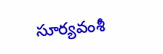సూర్యవంశీ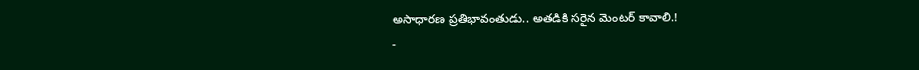అసాధారణ ప్రతిభావంతుడు.. అతడికి సరైన మెంటర్ కావాలి.!
-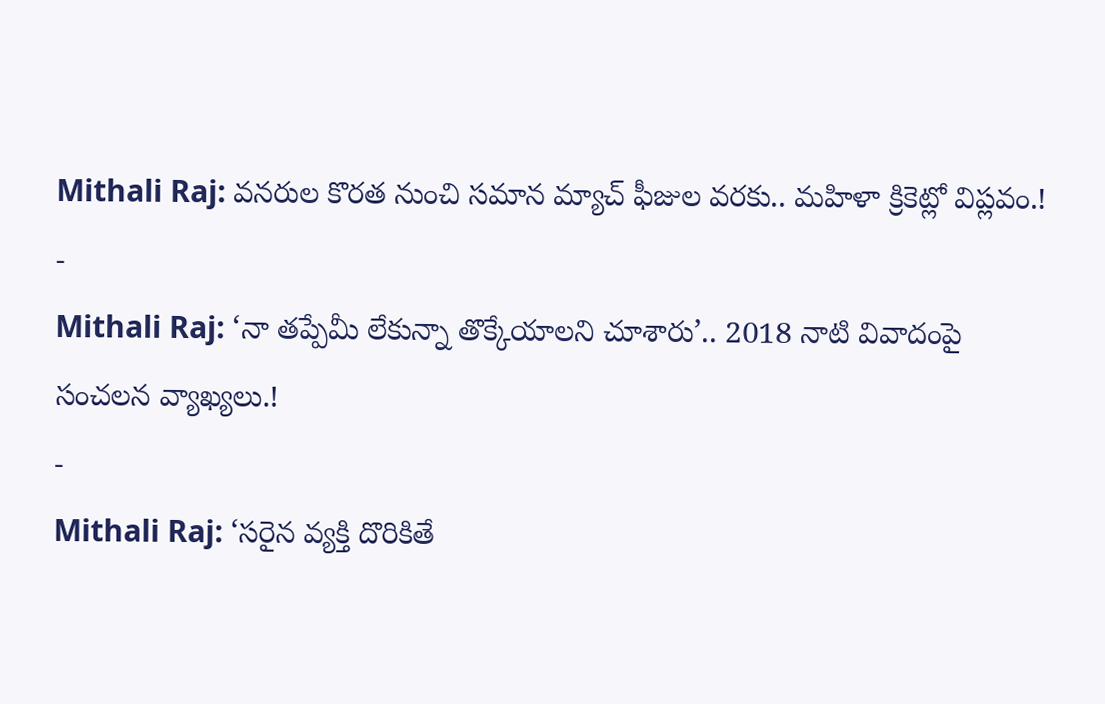Mithali Raj: వనరుల కొరత నుంచి సమాన మ్యాచ్ ఫీజుల వరకు.. మహిళా క్రికెట్లో విప్లవం.!
-
Mithali Raj: ‘నా తప్పేమీ లేకున్నా తొక్కేయాలని చూశారు’.. 2018 నాటి వివాదంపై సంచలన వ్యాఖ్యలు.!
-
Mithali Raj: ‘సరైన వ్యక్తి దొరికితే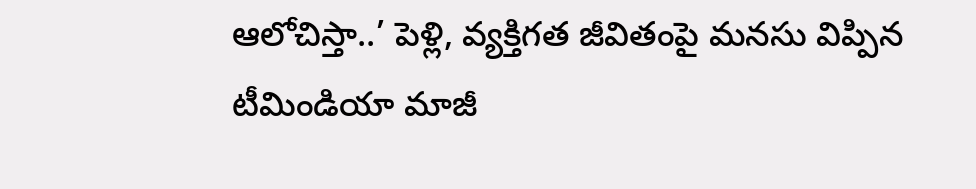ఆలోచిస్తా..’ పెళ్లి, వ్యక్తిగత జీవితంపై మనసు విప్పిన టీమిండియా మాజీ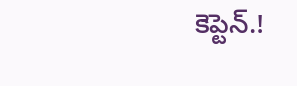కెప్టెన్.!